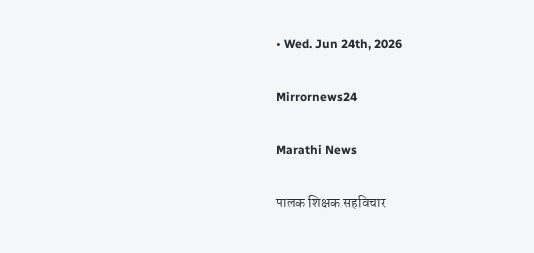• Wed. Jun 24th, 2026

Mirrornews24

Marathi News

पालक शिक्षक सहविचार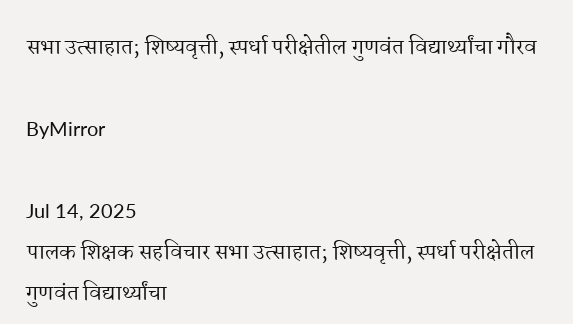सभा उत्साहात; शिष्यवृत्ती, स्पर्धा परीक्षेतील गुणवंत विद्यार्थ्यांचा गौरव

ByMirror

Jul 14, 2025
पालक शिक्षक सहविचार सभा उत्साहात; शिष्यवृत्ती, स्पर्धा परीक्षेतील गुणवंत विद्यार्थ्यांचा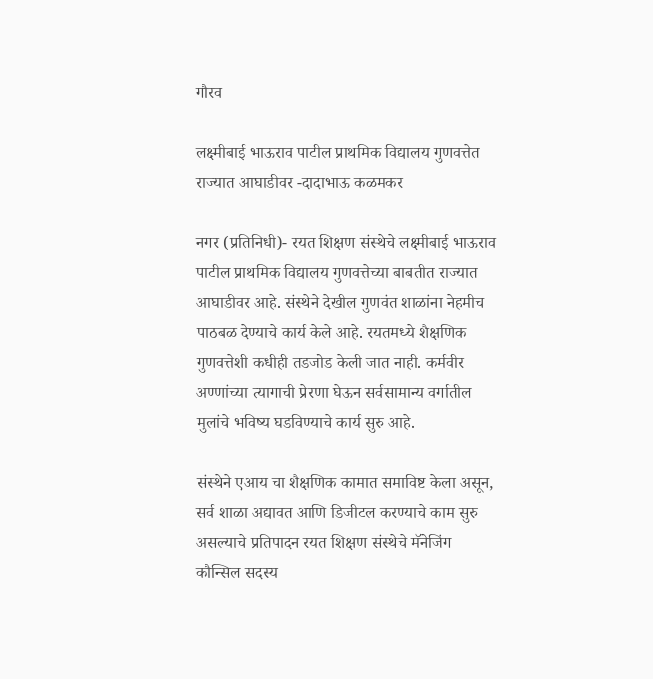गौरव

लक्ष्मीबाई भाऊराव पाटील प्राथमिक विद्यालय गुणवत्तेत राज्यात आघाडीवर -दादाभाऊ कळमकर

नगर (प्रतिनिधी)- रयत शिक्षण संस्थेचे लक्ष्मीबाई भाऊराव पाटील प्राथमिक विद्यालय गुणवत्तेच्या बाबतीत राज्यात आघाडीवर आहे. संस्थेने देखील गुणवंत शाळांना नेहमीच पाठबळ देण्याचे कार्य केले आहे. रयतमध्ये शैक्षणिक गुणवत्तेशी कधीही तडजोड केली जात नाही. कर्मवीर अण्णांच्या त्यागाची प्रेरणा घेऊन सर्वसामान्य वर्गातील मुलांचे भविष्य घडविण्याचे कार्य सुरु आहे.

संस्थेने एआय चा शैक्षणिक कामात समाविष्ट केला असून, सर्व शाळा अद्यावत आणि डिजीटल करण्याचे काम सुरु असल्याचे प्रतिपादन रयत शिक्षण संस्थेचे मॅनेजिंग कौन्सिल सदस्य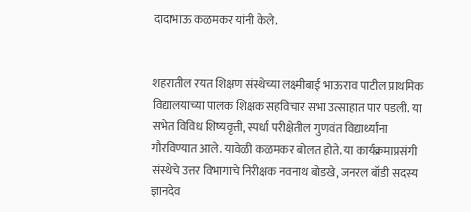दादाभाऊ कळमकर यांनी केले.


शहरातील रयत शिक्षण संस्थेच्या लक्ष्मीबाई भाऊराव पाटील प्राथमिक विद्यालयाच्या पालक शिक्षक सहविचार सभा उत्साहात पार पडली. या सभेत विविध शिष्यवृत्ती, स्पर्धा परीक्षेतील गुणवंत विद्यार्थ्यांना गौरविण्यात आले. यावेळी कळमकर बोलत होते. या कार्यक्रमाप्रसंगी संस्थेचे उत्तर विभागाचे निरीक्षक नवनाथ बोडखे, जनरल बॉडी सदस्य ज्ञानदेव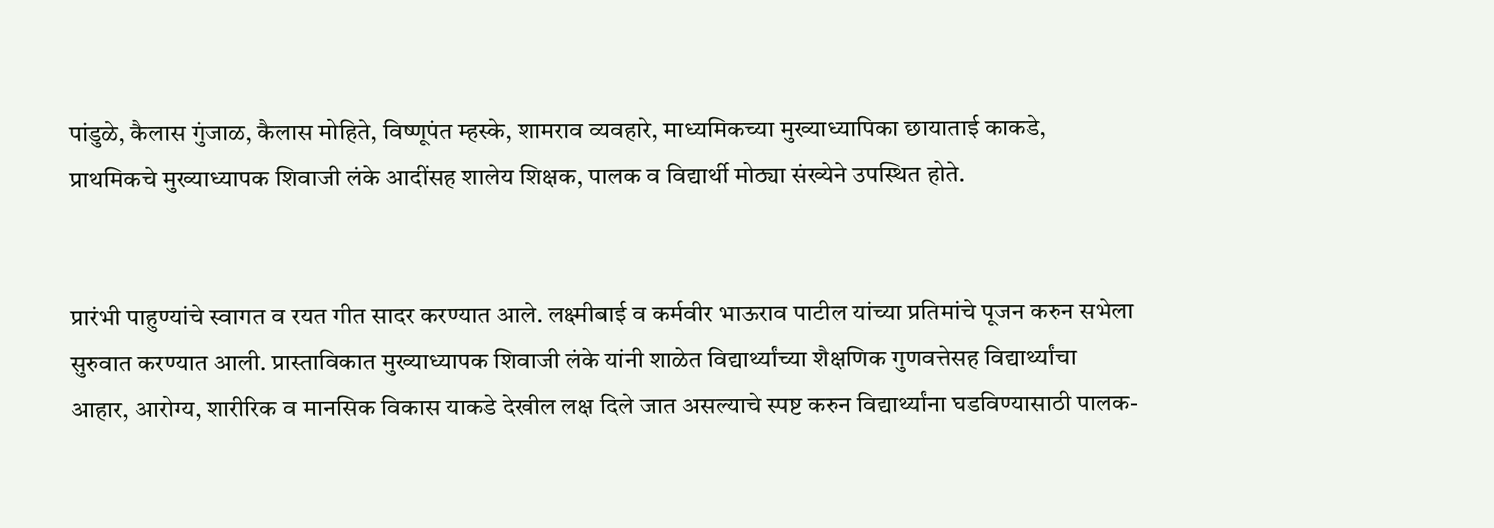पांडुळे, कैलास गुंजाळ, कैलास मोहिते, विष्णूपंत म्हस्के, शामराव व्यवहारे, माध्यमिकच्या मुख्याध्यापिका छायाताई काकडे, प्राथमिकचे मुख्याध्यापक शिवाजी लंके आदींसह शालेय शिक्षक, पालक व विद्यार्थी मोठ्या संख्येने उपस्थित होते.


प्रारंभी पाहुण्यांचे स्वागत व रयत गीत सादर करण्यात आले. लक्ष्मीबाई व कर्मवीर भाऊराव पाटील यांच्या प्रतिमांचे पूजन करुन सभेला सुरुवात करण्यात आली. प्रास्ताविकात मुख्याध्यापक शिवाजी लंके यांनी शाळेत विद्यार्थ्यांच्या शैक्षणिक गुणवत्तेसह विद्यार्थ्यांचा आहार, आरोग्य, शारीरिक व मानसिक विकास याकडे देखील लक्ष दिले जात असल्याचे स्पष्ट करुन विद्यार्थ्यांना घडविण्यासाठी पालक-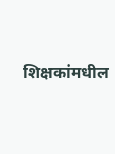शिक्षकांमधील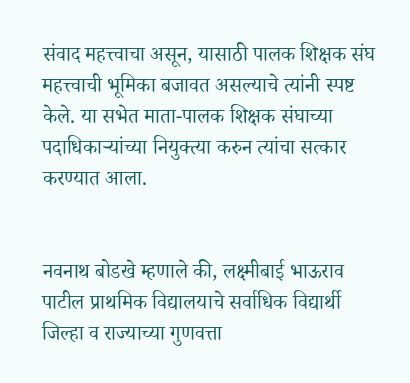संवाद महत्त्वाचा असून, यासाठी पालक शिक्षक संघ महत्त्वाची भूमिका बजावत असल्याचे त्यांनी स्पष्ट केले. या सभेत माता-पालक शिक्षक संघाच्या पदाधिकाऱ्यांच्या नियुक्त्या करुन त्यांचा सत्कार करण्यात आला.


नवनाथ बोडखे म्हणाले की, लक्ष्मीबाई भाऊराव पाटील प्राथमिक विद्यालयाचे सर्वाधिक विद्यार्थी जिल्हा व राज्याच्या गुणवत्ता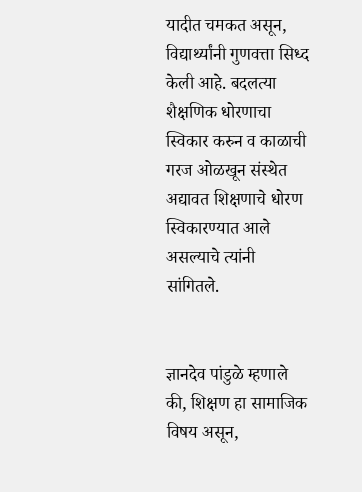यादीत चमकत असून, विद्यार्थ्यांनी गुणवत्ता सिध्द केली आहे. बदलत्या शैक्षणिक धोरणाचा स्विकार करुन व काळाची गरज ओळखून संस्थेत अद्यावत शिक्षणाचे धोरण स्विकारण्यात आले असल्याचे त्यांनी सांगितले.


ज्ञानदेव पांडुळे म्हणाले की, शिक्षण हा सामाजिक विषय असून,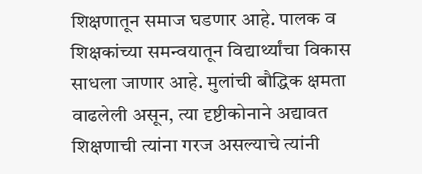शिक्षणातून समाज घडणार आहे. पालक व शिक्षकांच्या समन्वयातून विद्यार्थ्यांचा विकास साधला जाणार आहे. मुलांची बौद्धिक क्षमता वाढलेली असून, त्या दृष्टीकोनाने अद्यावत शिक्षणाची त्यांना गरज असल्याचे त्यांनी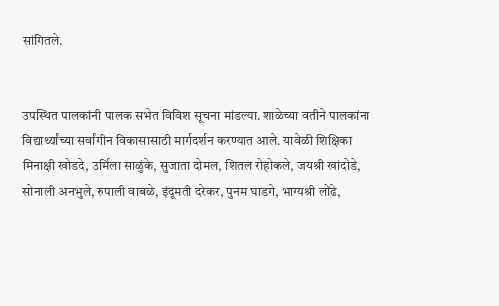सांगितले.


उपस्थित पालकांनी पालक सभेत विविश सूचना मांडल्या. शाळेच्या वतीने पालकांना विद्यार्थ्यांच्या सर्वांगीन विकासासाठी मार्गदर्शन करण्यात आले. यावेळी शिक्षिका मिनाक्षी खोडदे, उर्मिला साळुंके, सुजाता दोमल, शितल रोहोकले, जयश्री खांदोडे, सोनाली अनभुले, रुपाली वाबळे, इंदूमती दरेकर, पुनम घाडगे, भाग्यश्री लोंढे,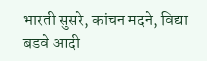भारती सुसरे, कांचन मदने, विद्या बडवे आदी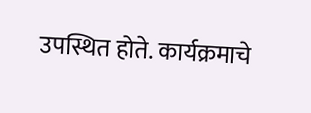उपस्थित होते. कार्यक्रमाचे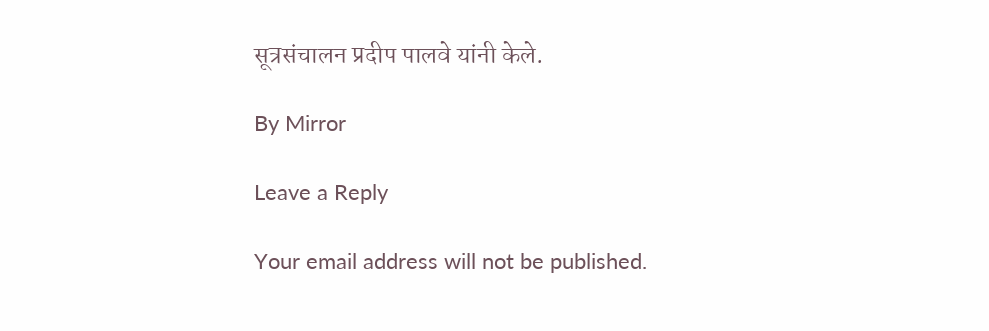सूत्रसंचालन प्रदीप पालवे यांनी केले.

By Mirror

Leave a Reply

Your email address will not be published.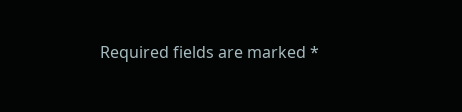Required fields are marked *